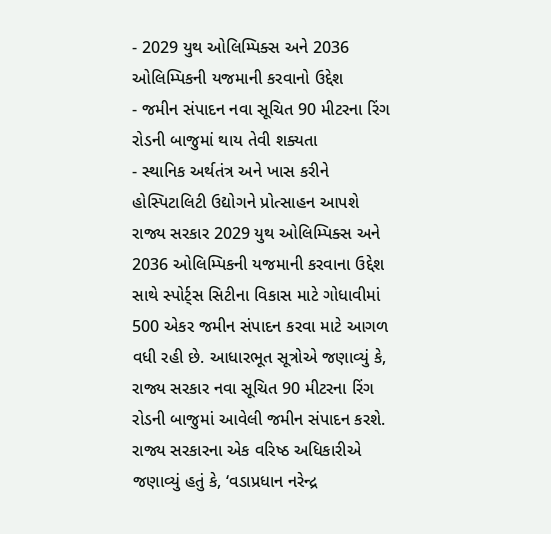- 2029 યુથ ઓલિમ્પિક્સ અને 2036 ઓલિમ્પિકની યજમાની કરવાનો ઉદ્દેશ
- જમીન સંપાદન નવા સૂચિત 90 મીટરના રિંગ રોડની બાજુમાં થાય તેવી શક્યતા
- સ્થાનિક અર્થતંત્ર અને ખાસ કરીને હોસ્પિટાલિટી ઉદ્યોગને પ્રોત્સાહન આપશે
રાજ્ય સરકાર 2029 યુથ ઓલિમ્પિક્સ અને 2036 ઓલિમ્પિકની યજમાની કરવાના ઉદ્દેશ સાથે સ્પોર્ટ્સ સિટીના વિકાસ માટે ગોધાવીમાં 500 એકર જમીન સંપાદન કરવા માટે આગળ વધી રહી છે. આધારભૂત સૂત્રોએ જણાવ્યું કે, રાજ્ય સરકાર નવા સૂચિત 90 મીટરના રિંગ રોડની બાજુમાં આવેલી જમીન સંપાદન કરશે.
રાજ્ય સરકારના એક વરિષ્ઠ અધિકારીએ જણાવ્યું હતું કે, ‘વડાપ્રધાન નરેન્દ્ર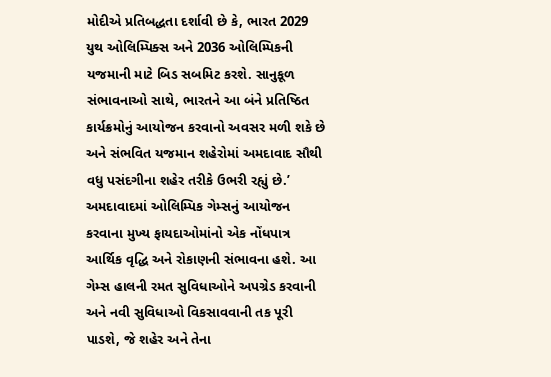મોદીએ પ્રતિબદ્ધતા દર્શાવી છે કે, ભારત 2029 યુથ ઓલિમ્પિક્સ અને 2036 ઓલિમ્પિકની યજમાની માટે બિડ સબમિટ કરશે. સાનુકૂળ સંભાવનાઓ સાથે, ભારતને આ બંને પ્રતિષ્ઠિત કાર્યક્રમોનું આયોજન કરવાનો અવસર મળી શકે છે અને સંભવિત યજમાન શહેરોમાં અમદાવાદ સૌથી વધુ પસંદગીના શહેર તરીકે ઉભરી રહ્યું છે.’
અમદાવાદમાં ઓલિમ્પિક ગેમ્સનું આયોજન કરવાના મુખ્ય ફાયદાઓમાંનો એક નોંધપાત્ર આર્થિક વૃદ્ધિ અને રોકાણની સંભાવના હશે. આ ગેમ્સ હાલની રમત સુવિધાઓને અપગ્રેડ કરવાની અને નવી સુવિધાઓ વિકસાવવાની તક પૂરી પાડશે, જે શહેર અને તેના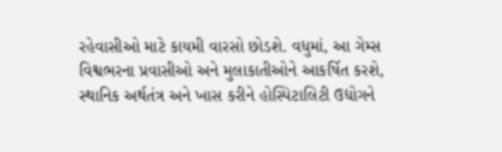રહેવાસીઓ માટે કાયમી વારસો છોડશે. વધુમાં, આ ગેમ્સ વિશ્વભરના પ્રવાસીઓ અને મુલાકાતીઓને આકર્ષિત કરશે, સ્થાનિક અર્થતંત્ર અને ખાસ કરીને હોસ્પિટાલિટી ઉદ્યોગને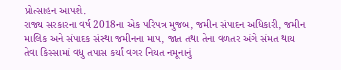પ્રોત્સાહન આપશે.
રાજ્ય સરકારના વર્ષ 2018ના એક પરિપત્ર મુજબ, જમીન સંપાદન અધિકારી, જમીન માલિક અને સંપાદક સંસ્થા જમીનના માપ, જાત તથા તેના વળતર અંગે સંમત થાય તેવા કિસ્સામાં વધુ તપાસ કર્યાં વગર નિયત નમૂનાનું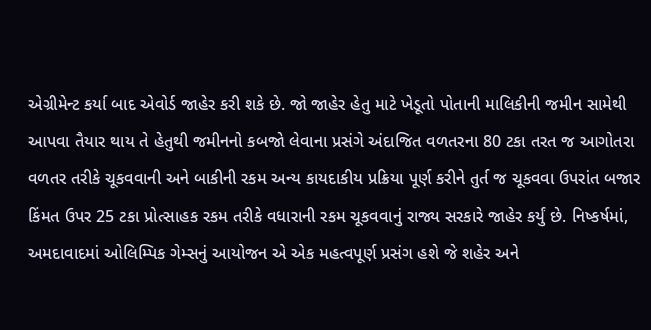એગ્રીમેન્ટ કર્યા બાદ એવોર્ડ જાહેર કરી શકે છે. જો જાહેર હેતુ માટે ખેડૂતો પોતાની માલિકીની જમીન સામેથી આપવા તૈયાર થાય તે હેતુથી જમીનનો કબજો લેવાના પ્રસંગે અંદાજિત વળતરના 80 ટકા તરત જ આગોતરા વળતર તરીકે ચૂકવવાની અને બાકીની રકમ અન્ય કાયદાકીય પ્રક્રિયા પૂર્ણ કરીને તુર્ત જ ચૂકવવા ઉપરાંત બજાર કિંમત ઉપર 25 ટકા પ્રોત્સાહક રકમ તરીકે વધારાની રકમ ચૂકવવાનું રાજ્ય સરકારે જાહેર કર્યું છે. નિષ્કર્ષમાં, અમદાવાદમાં ઓલિમ્પિક ગેમ્સનું આયોજન એ એક મહત્વપૂર્ણ પ્રસંગ હશે જે શહેર અને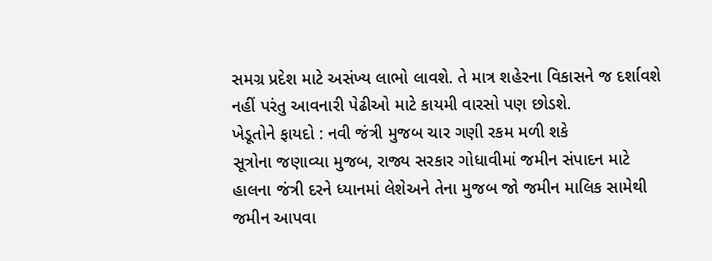સમગ્ર પ્રદેશ માટે અસંખ્ય લાભો લાવશે. તે માત્ર શહેરના વિકાસને જ દર્શાવશે નહીં પરંતુ આવનારી પેઢીઓ માટે કાયમી વારસો પણ છોડશે.
ખેડૂતોને ફાયદો : નવી જંત્રી મુજબ ચાર ગણી રકમ મળી શકે
સૂત્રોના જણાવ્યા મુજબ, રાજ્ય સરકાર ગોધાવીમાં જમીન સંપાદન માટે હાલના જંત્રી દરને ધ્યાનમાં લેશેઅને તેના મુજબ જો જમીન માલિક સામેથી જમીન આપવા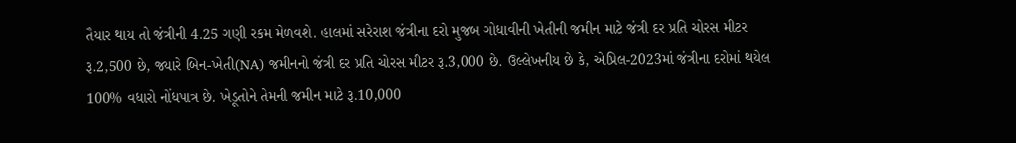તૈયાર થાય તો જંત્રીની 4.25 ગણી રકમ મેળવશે. હાલમાં સરેરાશ જંત્રીના દરો મુજબ ગોધાવીની ખેતીની જમીન માટે જંત્રી દર પ્રતિ ચોરસ મીટર રૂ.2,500 છે, જ્યારે બિન-ખેતી(NA) જમીનનો જંત્રી દર પ્રતિ ચોરસ મીટર રૂ.3,000 છે. ઉલ્લેખનીય છે કે, એપ્રિલ-2023માં જંત્રીના દરોમાં થયેલ 100% વધારો નોંધપાત્ર છે. ખેડૂતોને તેમની જમીન માટે રૂ.10,000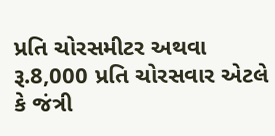પ્રતિ ચોરસમીટર અથવા રૂ.8,000 પ્રતિ ચોરસવાર એટલે કે જંત્રી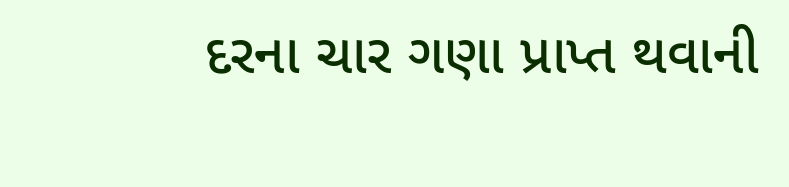દરના ચાર ગણા પ્રાપ્ત થવાની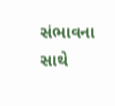સંભાવના સાથે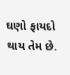ઘણો ફાયદો થાય તેમ છે.